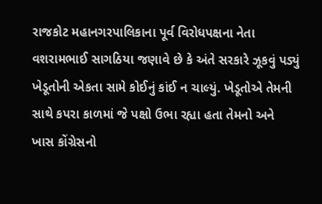રાજકોટ મહાનગરપાલિકાના પૂર્વ વિરોધપક્ષના નેતા વશરામભાઈ સાગઠિયા જણાવે છે કે અંતે સરકારે ઝૂકવું પડ્યું ખેડૂતોની એકતા સામે કોઈનું કાંઈ ન ચાલ્યું. ખેડૂતોએ તેમની સાથે કપરા કાળમાં જે પક્ષો ઉભા રહ્યા હતા તેમનો અને ખાસ કોંગ્રેસનો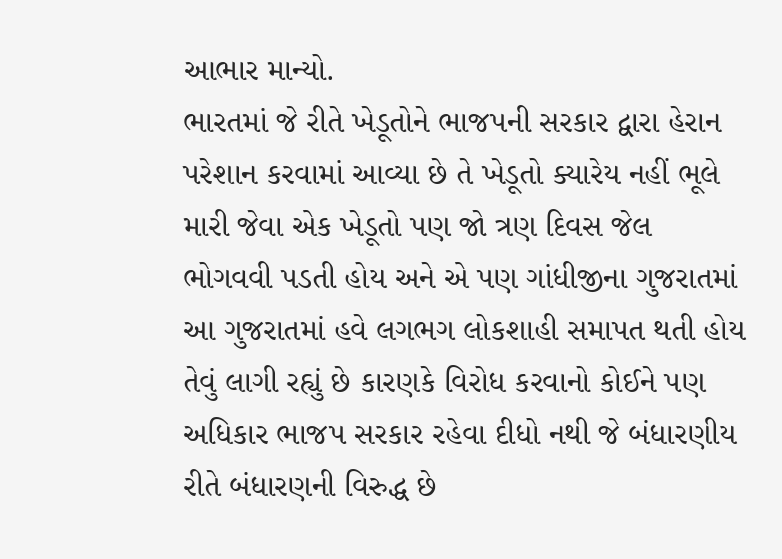આભાર માન્યો.
ભારતમાં જે રીતે ખેડૂતોને ભાજપની સરકાર દ્વારા હેરાન પરેશાન કરવામાં આવ્યા છે તે ખેડૂતો ક્યારેય નહીં ભૂલે મારી જેવા એક ખેડૂતો પણ જો ત્રણ દિવસ જેલ ભોગવવી પડતી હોય અને એ પણ ગાંધીજીના ગુજરાતમાં આ ગુજરાતમાં હવે લગભગ લોકશાહી સમાપત થતી હોય તેવું લાગી રહ્યું છે કારણકે વિરોધ કરવાનો કોઈને પણ અધિકાર ભાજપ સરકાર રહેવા દીધો નથી જે બંધારણીય રીતે બંધારણની વિરુદ્ધ છે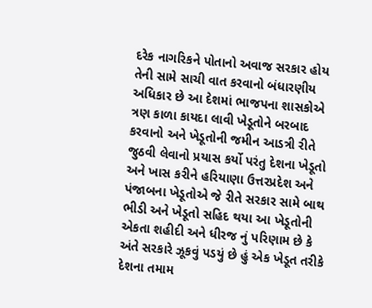દરેક નાગરિકને પોતાનો અવાજ સરકાર હોય તેની સામે સાચી વાત કરવાનો બંધારણીય અધિકાર છે આ દેશમાં ભાજપના શાસકોએ ત્રણ કાળા કાયદા લાવી ખેડૂતોને બરબાદ કરવાનો અને ખેડૂતોની જમીન આડત્રી રીતે જુઠવી લેવાનો પ્રયાસ કર્યો પરંતુ દેશના ખેડૂતો અને ખાસ કરીને હરિયાણા ઉત્તરપ્રદેશ અને પંજાબના ખેડૂતોએ જે રીતે સરકાર સામે બાથ ભીડી અને ખેડૂતો સહિદ થયા આ ખેડૂતોની એકતા શહીદી અને ધીરજ નું પરિણામ છે કે અંતે સરકારે ઝૂકવું પડયું છે હું એક ખેડૂત તરીકે દેશના તમામ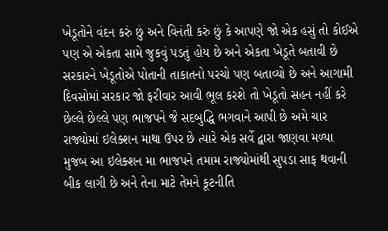ખેડૂતોને વંદન કરું છું અને વિનંતી કરું છું કે આપણે જો એક હસું તો કોઈએ પણ એ એકતા સામે જુકવું પડતું હોય છે અને એકતા ખેડૂતે બતાવી છે સરકારને ખેડૂતોએ પોતાની તાકાતનો પરચો પણ બતાવ્યો છે અને આગામી દિવસોમાં સરકાર જો ફરીવાર આવી ભૂલ કરશે તો ખેડૂતો સહન નહીં કરે છેલ્લે છેલ્લે પણ ભાજપને જે સદબુદ્ધિ ભગવાને આપી છે અમે ચાર રાજ્યોમાં ઇલેક્શન માથા ઉપર છે ત્યારે એક સર્વે દ્વારા જાણવા મળ્યા મુજબ આ ઇલેક્શન મા ભાજપને તમામ રાજ્યોમાંથી સુપડા સાફ થવાની બીક લાગી છે અને તેના માટે તેમને કૂટનીતિ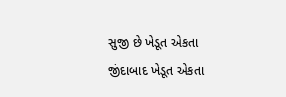સુજી છે ખેડૂત એકતા જીંદાબાદ ખેડૂત એકતા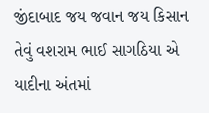જીંદાબાદ જય જવાન જય કિસાન તેવું વશરામ ભાઈ સાગઠિયા એ યાદીના અંતમાં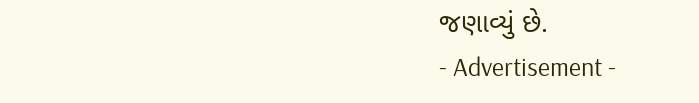જણાવ્યું છે.
- Advertisement -